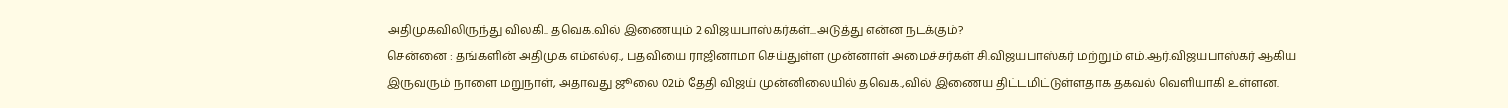அதிமுகவிலிருந்து விலகி.. தவெக.வில் இணையும் 2 விஜயபாஸ்கர்கள்...அடுத்து என்ன நடக்கும்?
சென்னை : தங்களின் அதிமுக எம்எல்ஏ., பதவியை ராஜினாமா செய்துள்ள முன்னாள் அமைச்சர்கள் சி.விஜயபாஸ்கர் மற்றும் எம்.ஆர்.விஜயபாஸ்கர் ஆகிய இருவரும் நாளை மறுநாள், அதாவது ஜூலை 02ம் தேதி விஜய் முன்னிலையில் தவெக.,வில் இணைய திட்டமிட்டுள்ளதாக தகவல் வெளியாகி உள்ளன.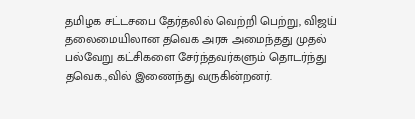தமிழக சட்டசபை தேர்தலில் வெற்றி பெற்று, விஜய் தலைமையிலான தவெக அரசு அமைந்தது முதல் பல்வேறு கட்சிகளை சேர்ந்தவர்களும் தொடர்ந்து தவெக.,வில் இணைந்து வருகின்றனர்.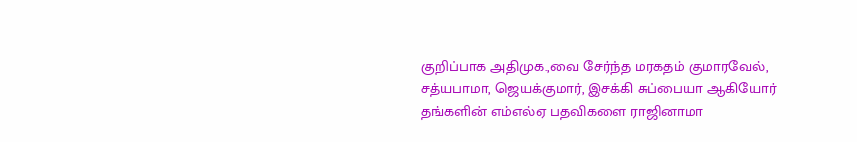குறிப்பாக அதிமுக.,வை சேர்ந்த மரகதம் குமாரவேல், சத்யபாமா, ஜெயக்குமார், இசக்கி சுப்பையா ஆகியோர் தங்களின் எம்எல்ஏ பதவிகளை ராஜினாமா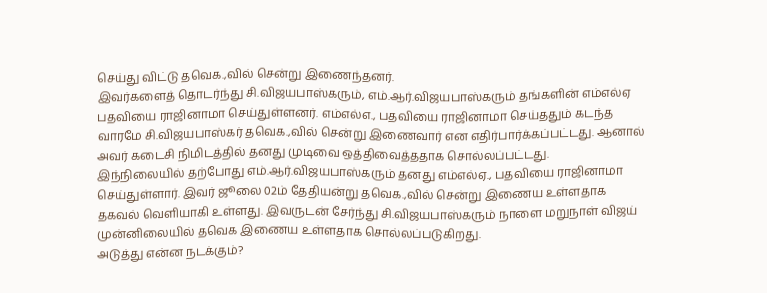செய்து விட்டு தவெக.,வில் சென்று இணைந்தனர்.
இவர்களைத் தொடர்ந்து சி.விஜயபாஸ்கரும், எம்.ஆர்.விஜயபாஸ்கரும் தங்களின் எம்எல்ஏ பதவியை ராஜினாமா செய்துள்ளனர். எம்எல்எ., பதவியை ராஜினாமா செய்ததும் கடந்த வாரமே சி.விஜயபாஸ்கர் தவெக.,வில் சென்று இணைவார் என எதிர்பார்க்கப்பட்டது. ஆனால் அவர் கடைசி நிமிடத்தில் தனது முடிவை ஒத்திவைத்ததாக சொல்லப்பட்டது.
இந்நிலையில் தற்போது எம்.ஆர்.விஜயபாஸ்கரும் தனது எம்எல்ஏ., பதவியை ராஜினாமா செய்துள்ளார். இவர் ஜூலை 02ம் தேதியன்று தவெக.,வில் சென்று இணைய உள்ளதாக தகவல் வெளியாகி உள்ளது. இவருடன் சேர்ந்து சி.விஜயபாஸ்கரும் நாளை மறுநாள் விஜய் முன்னிலையில் தவெக இணைய உள்ளதாக சொல்லப்படுகிறது.
அடுத்து என்ன நடக்கும்?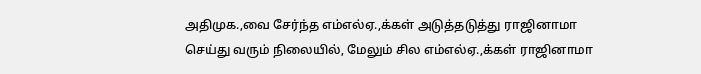அதிமுக.,வை சேர்ந்த எம்எல்ஏ.,க்கள் அடுத்தடுத்து ராஜினாமா செய்து வரும் நிலையில், மேலும் சில எம்எல்ஏ.,க்கள் ராஜினாமா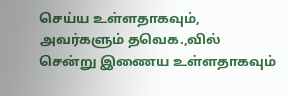செய்ய உள்ளதாகவும், அவர்களும் தவெக.,வில் சென்று இணைய உள்ளதாகவும்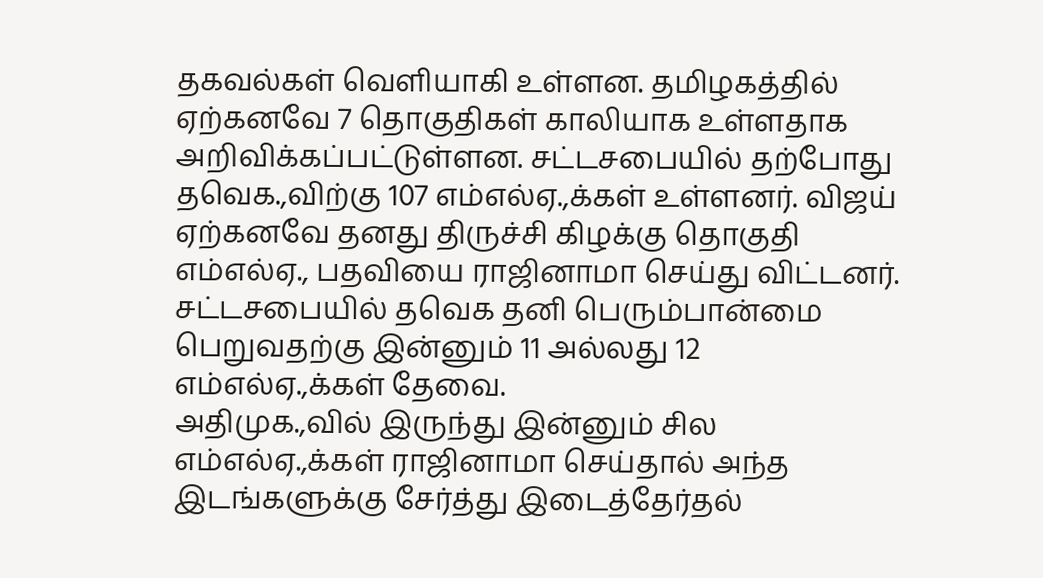தகவல்கள் வெளியாகி உள்ளன. தமிழகத்தில் ஏற்கனவே 7 தொகுதிகள் காலியாக உள்ளதாக அறிவிக்கப்பட்டுள்ளன. சட்டசபையில் தற்போது தவெக.,விற்கு 107 எம்எல்ஏ.,க்கள் உள்ளனர். விஜய் ஏற்கனவே தனது திருச்சி கிழக்கு தொகுதி எம்எல்ஏ., பதவியை ராஜினாமா செய்து விட்டனர். சட்டசபையில் தவெக தனி பெரும்பான்மை பெறுவதற்கு இன்னும் 11 அல்லது 12 எம்எல்ஏ.,க்கள் தேவை.
அதிமுக.,வில் இருந்து இன்னும் சில எம்எல்ஏ.,க்கள் ராஜினாமா செய்தால் அந்த இடங்களுக்கு சேர்த்து இடைத்தேர்தல்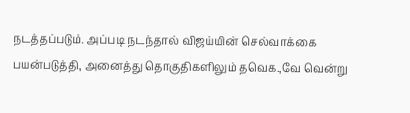நடத்தப்படும். அப்படி நடந்தால் விஜய்யின் செல்வாக்கை பயன்படுத்தி, அனைத்து தொகுதிகளிலும் தவெக.,வே வென்று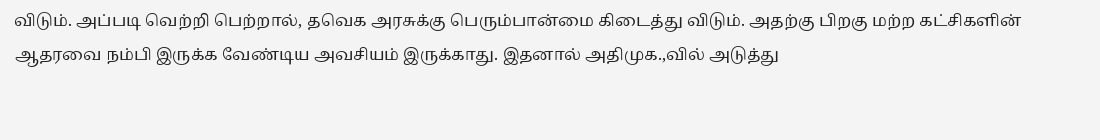விடும். அப்படி வெற்றி பெற்றால், தவெக அரசுக்கு பெரும்பான்மை கிடைத்து விடும். அதற்கு பிறகு மற்ற கட்சிகளின் ஆதரவை நம்பி இருக்க வேண்டிய அவசியம் இருக்காது. இதனால் அதிமுக.,வில் அடுத்து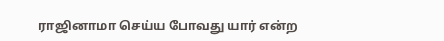ராஜினாமா செய்ய போவது யார் என்ற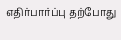எதிர்பார்ப்பு தற்போது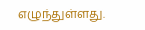எழுந்துள்ளது.